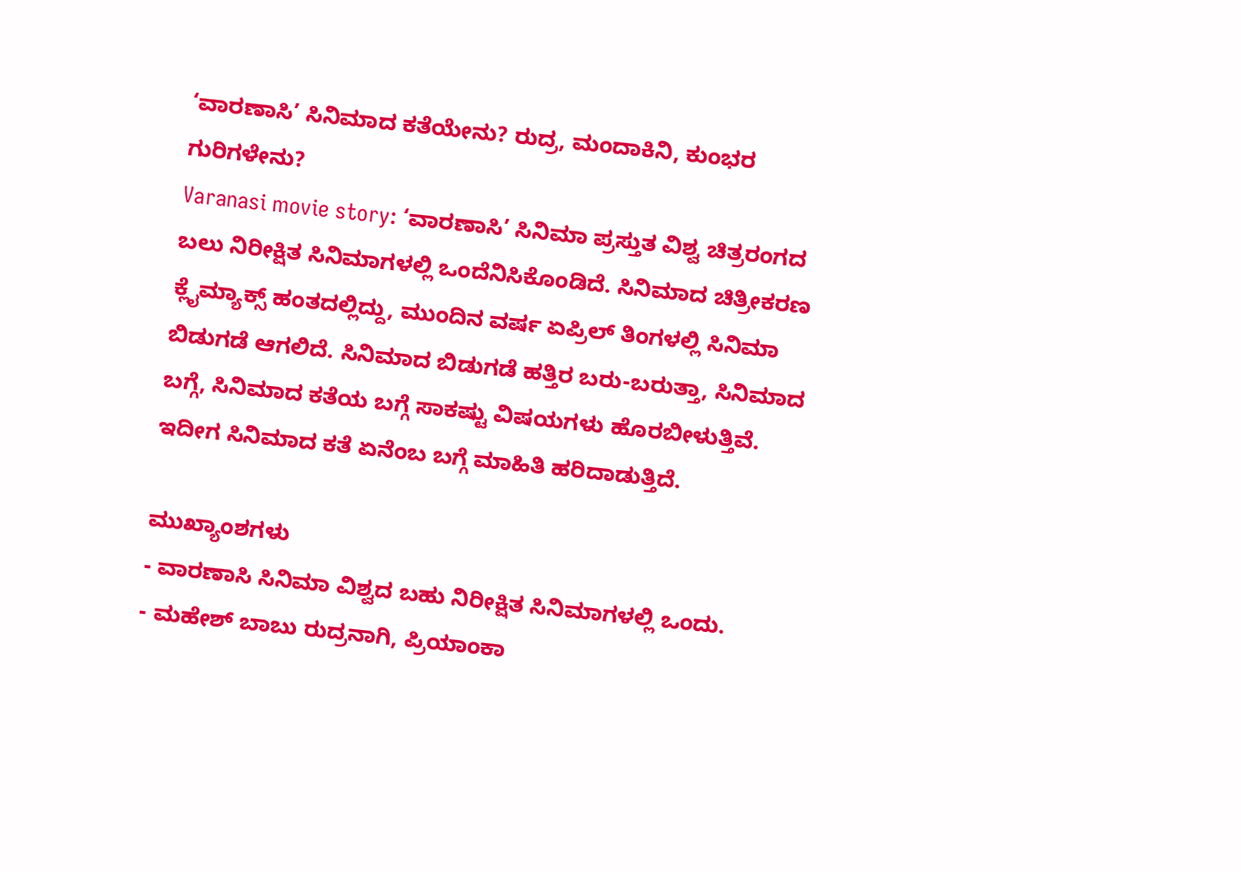‘ವಾರಣಾಸಿ’ ಸಿನಿಮಾದ ಕತೆಯೇನು? ರುದ್ರ, ಮಂದಾಕಿನಿ, ಕುಂಭರ ಗುರಿಗಳೇನು?
Varanasi movie story: ‘ವಾರಣಾಸಿ’ ಸಿನಿಮಾ ಪ್ರಸ್ತುತ ವಿಶ್ವ ಚಿತ್ರರಂಗದ ಬಲು ನಿರೀಕ್ಷಿತ ಸಿನಿಮಾಗಳಲ್ಲಿ ಒಂದೆನಿಸಿಕೊಂಡಿದೆ. ಸಿನಿಮಾದ ಚಿತ್ರೀಕರಣ ಕ್ಲೈಮ್ಯಾಕ್ಸ್ ಹಂತದಲ್ಲಿದ್ದು, ಮುಂದಿನ ವರ್ಷ ಏಪ್ರಿಲ್ ತಿಂಗಳಲ್ಲಿ ಸಿನಿಮಾ ಬಿಡುಗಡೆ ಆಗಲಿದೆ. ಸಿನಿಮಾದ ಬಿಡುಗಡೆ ಹತ್ತಿರ ಬರು-ಬರುತ್ತಾ, ಸಿನಿಮಾದ ಬಗ್ಗೆ, ಸಿನಿಮಾದ ಕತೆಯ ಬಗ್ಗೆ ಸಾಕಷ್ಟು ವಿಷಯಗಳು ಹೊರಬೀಳುತ್ತಿವೆ. ಇದೀಗ ಸಿನಿಮಾದ ಕತೆ ಏನೆಂಬ ಬಗ್ಗೆ ಮಾಹಿತಿ ಹರಿದಾಡುತ್ತಿದೆ.

ಮುಖ್ಯಾಂಶಗಳು
- ವಾರಣಾಸಿ ಸಿನಿಮಾ ವಿಶ್ವದ ಬಹು ನಿರೀಕ್ಷಿತ ಸಿನಿಮಾಗಳಲ್ಲಿ ಒಂದು.
- ಮಹೇಶ್ ಬಾಬು ರುದ್ರನಾಗಿ, ಪ್ರಿಯಾಂಕಾ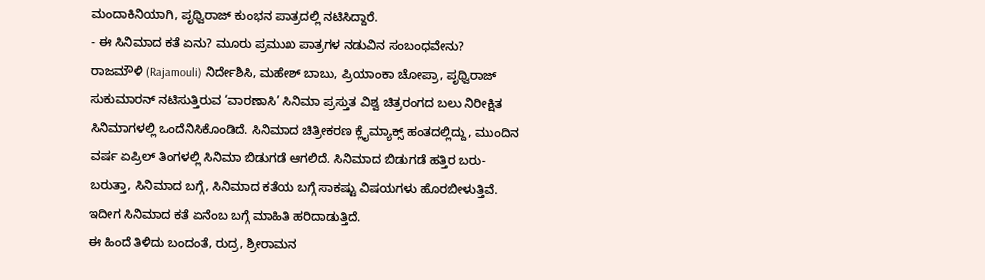ಮಂದಾಕಿನಿಯಾಗಿ, ಪೃಥ್ವಿರಾಜ್ ಕುಂಭನ ಪಾತ್ರದಲ್ಲಿ ನಟಿಸಿದ್ದಾರೆ.
- ಈ ಸಿನಿಮಾದ ಕತೆ ಏನು? ಮೂರು ಪ್ರಮುಖ ಪಾತ್ರಗಳ ನಡುವಿನ ಸಂಬಂಧವೇನು?
ರಾಜಮೌಳಿ (Rajamouli) ನಿರ್ದೇಶಿಸಿ, ಮಹೇಶ್ ಬಾಬು, ಪ್ರಿಯಾಂಕಾ ಚೋಪ್ರಾ, ಪೃಥ್ವಿರಾಜ್ ಸುಕುಮಾರನ್ ನಟಿಸುತ್ತಿರುವ ‘ವಾರಣಾಸಿ’ ಸಿನಿಮಾ ಪ್ರಸ್ತುತ ವಿಶ್ವ ಚಿತ್ರರಂಗದ ಬಲು ನಿರೀಕ್ಷಿತ ಸಿನಿಮಾಗಳಲ್ಲಿ ಒಂದೆನಿಸಿಕೊಂಡಿದೆ. ಸಿನಿಮಾದ ಚಿತ್ರೀಕರಣ ಕ್ಲೈಮ್ಯಾಕ್ಸ್ ಹಂತದಲ್ಲಿದ್ದು, ಮುಂದಿನ ವರ್ಷ ಏಪ್ರಿಲ್ ತಿಂಗಳಲ್ಲಿ ಸಿನಿಮಾ ಬಿಡುಗಡೆ ಆಗಲಿದೆ. ಸಿನಿಮಾದ ಬಿಡುಗಡೆ ಹತ್ತಿರ ಬರು-ಬರುತ್ತಾ, ಸಿನಿಮಾದ ಬಗ್ಗೆ, ಸಿನಿಮಾದ ಕತೆಯ ಬಗ್ಗೆ ಸಾಕಷ್ಟು ವಿಷಯಗಳು ಹೊರಬೀಳುತ್ತಿವೆ. ಇದೀಗ ಸಿನಿಮಾದ ಕತೆ ಏನೆಂಬ ಬಗ್ಗೆ ಮಾಹಿತಿ ಹರಿದಾಡುತ್ತಿದೆ.
ಈ ಹಿಂದೆ ತಿಳಿದು ಬಂದಂತೆ, ರುದ್ರ, ಶ್ರೀರಾಮನ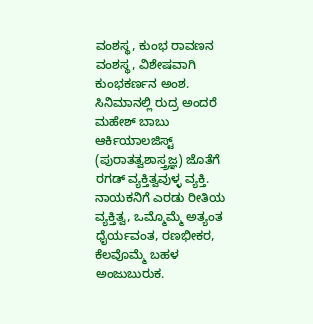ವಂಶಸ್ಥ, ಕುಂಭ ರಾವಣನ ವಂಶಸ್ಥ, ವಿಶೇಷವಾಗಿ ಕುಂಭಕರ್ಣನ ಅಂಶ. ಸಿನಿಮಾನಲ್ಲಿ ರುದ್ರ ಅಂದರೆ ಮಹೇಶ್ ಬಾಬು ಆರ್ಕಿಯಾಲಜಿಸ್ಟ್ (ಪುರಾತತ್ವಶಾಸ್ತ್ರಜ್ಞ) ಜೊತೆಗೆ ರಗಡ್ ವ್ಯಕ್ತಿತ್ವವುಳ್ಳ ವ್ಯಕ್ತಿ. ನಾಯಕನಿಗೆ ಎರಡು ರೀತಿಯ ವ್ಯಕ್ತಿತ್ವ, ಒಮ್ಮೊಮ್ಮೆ ಅತ್ಯಂತ ಧೈರ್ಯವಂತ, ರಣಭೀಕರ, ಕೆಲವೊಮ್ಮೆ ಬಹಳ ಅಂಜುಬುರುಕ.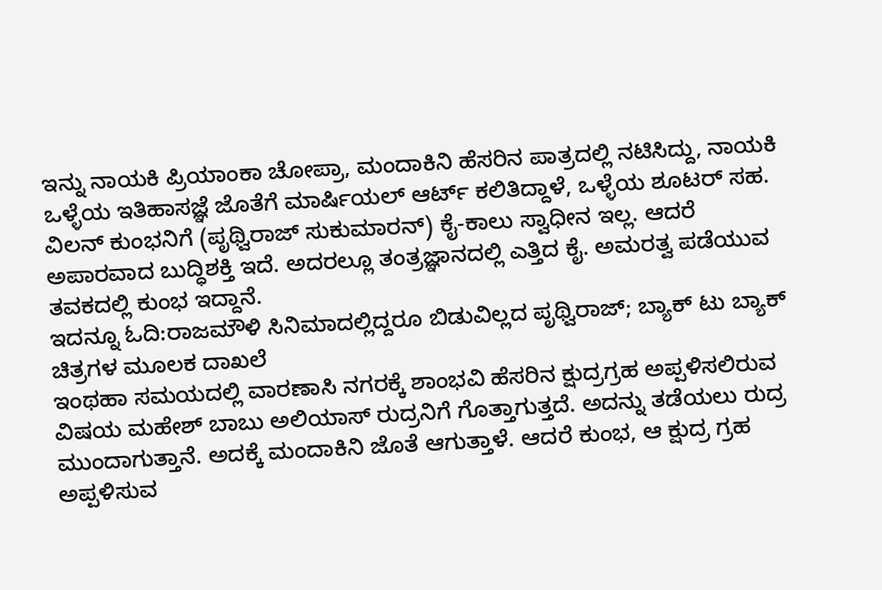ಇನ್ನು ನಾಯಕಿ ಪ್ರಿಯಾಂಕಾ ಚೋಪ್ರಾ, ಮಂದಾಕಿನಿ ಹೆಸರಿನ ಪಾತ್ರದಲ್ಲಿ ನಟಿಸಿದ್ದು, ನಾಯಕಿ ಒಳ್ಳೆಯ ಇತಿಹಾಸಜ್ಞೆ ಜೊತೆಗೆ ಮಾರ್ಷಿಯಲ್ ಆರ್ಟ್ ಕಲಿತಿದ್ದಾಳೆ, ಒಳ್ಳೆಯ ಶೂಟರ್ ಸಹ. ವಿಲನ್ ಕುಂಭನಿಗೆ (ಪೃಥ್ವಿರಾಜ್ ಸುಕುಮಾರನ್) ಕೈ-ಕಾಲು ಸ್ವಾಧೀನ ಇಲ್ಲ. ಆದರೆ ಅಪಾರವಾದ ಬುದ್ಧಿಶಕ್ತಿ ಇದೆ. ಅದರಲ್ಲೂ ತಂತ್ರಜ್ಞಾನದಲ್ಲಿ ಎತ್ತಿದ ಕೈ. ಅಮರತ್ವ ಪಡೆಯುವ ತವಕದಲ್ಲಿ ಕುಂಭ ಇದ್ದಾನೆ.
ಇದನ್ನೂ ಓದಿ:ರಾಜಮೌಳಿ ಸಿನಿಮಾದಲ್ಲಿದ್ದರೂ ಬಿಡುವಿಲ್ಲದ ಪೃಥ್ವಿರಾಜ್; ಬ್ಯಾಕ್ ಟು ಬ್ಯಾಕ್ ಚಿತ್ರಗಳ ಮೂಲಕ ದಾಖಲೆ
ಇಂಥಹಾ ಸಮಯದಲ್ಲಿ ವಾರಣಾಸಿ ನಗರಕ್ಕೆ ಶಾಂಭವಿ ಹೆಸರಿನ ಕ್ಷುದ್ರಗ್ರಹ ಅಪ್ಪಳಿಸಲಿರುವ ವಿಷಯ ಮಹೇಶ್ ಬಾಬು ಅಲಿಯಾಸ್ ರುದ್ರನಿಗೆ ಗೊತ್ತಾಗುತ್ತದೆ. ಅದನ್ನು ತಡೆಯಲು ರುದ್ರ ಮುಂದಾಗುತ್ತಾನೆ. ಅದಕ್ಕೆ ಮಂದಾಕಿನಿ ಜೊತೆ ಆಗುತ್ತಾಳೆ. ಆದರೆ ಕುಂಭ, ಆ ಕ್ಷುದ್ರ ಗ್ರಹ ಅಪ್ಪಳಿಸುವ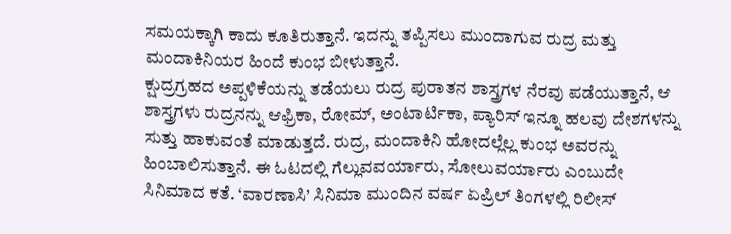ಸಮಯಕ್ಕಾಗಿ ಕಾದು ಕೂತಿರುತ್ತಾನೆ. ಇದನ್ನು ತಪ್ಪಿಸಲು ಮುಂದಾಗುವ ರುದ್ರ ಮತ್ತು ಮಂದಾಕಿನಿಯರ ಹಿಂದೆ ಕುಂಭ ಬೀಳುತ್ತಾನೆ.
ಕ್ಷುದ್ರಗ್ರಹದ ಅಪ್ಪಳಿಕೆಯನ್ನು ತಡೆಯಲು ರುದ್ರ ಪುರಾತನ ಶಾಸ್ತ್ರಗಳ ನೆರವು ಪಡೆಯುತ್ತಾನೆ, ಆ ಶಾಸ್ತ್ರಗಳು ರುದ್ರನನ್ನು ಆಫ್ರಿಕಾ, ರೋಮ್, ಅಂಟಾರ್ಟಿಕಾ, ಪ್ಯಾರಿಸ್ ಇನ್ನೂ ಹಲವು ದೇಶಗಳನ್ನು ಸುತ್ತು ಹಾಕುವಂತೆ ಮಾಡುತ್ತದೆ. ರುದ್ರ, ಮಂದಾಕಿನಿ ಹೋದಲ್ಲೆಲ್ಲ ಕುಂಭ ಅವರನ್ನು ಹಿಂಬಾಲಿಸುತ್ತಾನೆ. ಈ ಓಟದಲ್ಲಿ ಗೆಲ್ಲುವವರ್ಯಾರು, ಸೋಲುವರ್ಯಾರು ಎಂಬುದೇ ಸಿನಿಮಾದ ಕತೆ. ‘ವಾರಣಾಸಿ’ ಸಿನಿಮಾ ಮುಂದಿನ ವರ್ಷ ಏಪ್ರಿಲ್ ತಿಂಗಳಲ್ಲಿ ರಿಲೀಸ್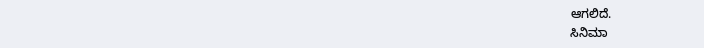ಆಗಲಿದೆ.
ಸಿನಿಮಾ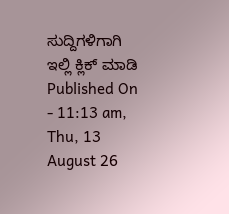ಸುದ್ದಿಗಳಿಗಾಗಿ ಇಲ್ಲಿ ಕ್ಲಿಕ್ ಮಾಡಿ
Published On - 11:13 am, Thu, 13 August 26